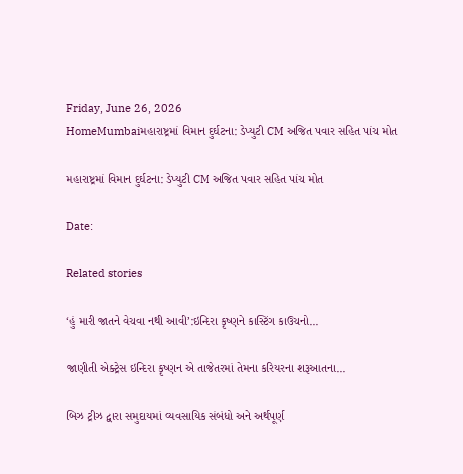Friday, June 26, 2026
HomeMumbaiમહારાષ્ટ્રમાં વિમાન દુર્ઘટના: ડેપ્યુટી CM અજિત પવાર સહિત પાંચ મોત

મહારાષ્ટ્રમાં વિમાન દુર્ઘટના: ડેપ્યુટી CM અજિત પવાર સહિત પાંચ મોત

Date:

Related stories

‘હું મારી જાતને વેચવા નથી આવી’:ઇન્દિરા કૃષ્ણને કાસ્ટિંગ કાઉચનો...

જાણીતી એક્ટ્રેસ ઇન્દિરા કૃષ્ણન એ તાજેતરમાં તેમના કરિયરના શરૂઆતના...

બિઝ ટ્રીઝ દ્વારા સમુદાયમાં વ્યવસાયિક સંબંધો અને અર્થપૂર્ણ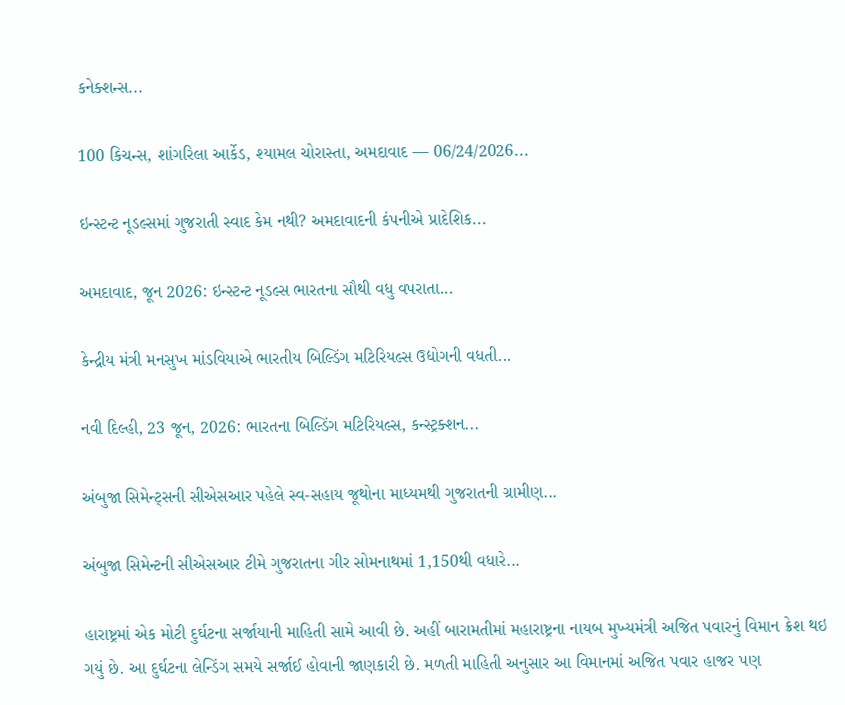કનેક્શન્સ...

100 કિચન્સ, શાંગરિલા આર્કેડ, શ્યામલ ચોરાસ્તા, અમદાવાદ — 06/24/2026...

ઇન્સ્ટન્ટ નૂડલ્સમાં ગુજરાતી સ્વાદ કેમ નથી? અમદાવાદની કંપનીએ પ્રાદેશિક...

અમદાવાદ, જૂન 2026: ઇન્સ્ટન્ટ નૂડલ્સ ભારતના સૌથી વધુ વપરાતા...

કેન્દ્રીય મંત્રી મનસુખ માંડવિયાએ ભારતીય બિલ્ડિંગ મટિરિયલ્સ ઉદ્યોગની વધતી...

નવી દિલ્હી, 23 જૂન, 2026: ભારતના બિલ્ડિંગ મટિરિયલ્સ, કન્સ્ટ્રક્શન...

અંબુજા સિમેન્ટ્સની સીએસઆર પહેલે સ્વ-સહાય જૂથોના માધ્યમથી ગુજરાતની ગ્રામીણ...

અંબુજા સિમેન્ટની સીએસઆર ટીમે ગુજરાતના ગીર સોમનાથમાં 1,150થી વધારે...

હારાષ્ટ્રમાં એક મોટી દુર્ઘટના સર્જાયાની માહિતી સામે આવી છે. અહીં બારામતીમાં મહારાષ્ટ્રના નાયબ મુખ્યમંત્રી અજિત પવારનું વિમાન ક્રેશ થઇ ગયું છે. આ દુર્ઘટના લેન્ડિંગ સમયે સર્જાઈ હોવાની જાણકારી છે. મળતી માહિતી અનુસાર આ વિમાનમાં અજિત પવાર હાજર પણ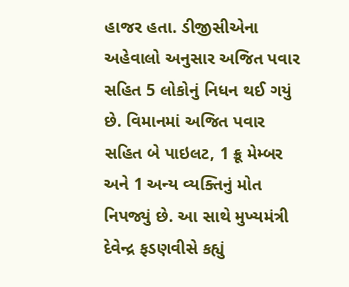હાજર હતા. ડીજીસીએના અહેવાલો અનુસાર અજિત પવાર સહિત 5 લોકોનું નિધન થઈ ગયું છે. વિમાનમાં અજિત પવાર સહિત બે પાઇલટ, 1 ક્રૂ મેમ્બર અને 1 અન્ય વ્યક્તિનું મોત નિપજ્યું છે. આ સાથે મુખ્યમંત્રી દેવેન્દ્ર ફડણવીસે કહ્યું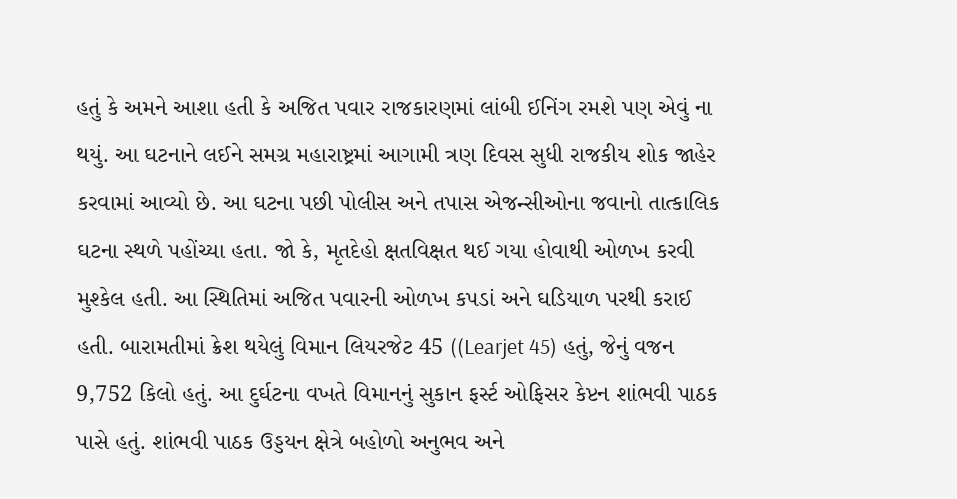હતું કે અમને આશા હતી કે અજિત પવાર રાજકારણમાં લાંબી ઈનિંગ રમશે પણ એવું ના થયું. આ ઘટનાને લઈને સમગ્ર મહારાષ્ટ્રમાં આગામી ત્રણ દિવસ સુધી રાજકીય શોક જાહેર કરવામાં આવ્યો છે. આ ઘટના પછી પોલીસ અને તપાસ એજન્સીઓના જવાનો તાત્કાલિક ઘટના સ્થળે પહોંચ્યા હતા. જો કે, મૃતદેહો ક્ષતવિક્ષત થઈ ગયા હોવાથી ઓળખ કરવી મુશ્કેલ હતી. આ સ્થિતિમાં અજિત પવારની ઓળખ કપડાં અને ઘડિયાળ પરથી કરાઈ હતી. બારામતીમાં ક્રેશ થયેલું વિમાન લિયરજેટ 45 ((Learjet 45) હતું, જેનું વજન 9,752 કિલો હતું. આ દુર્ઘટના વખતે વિમાનનું સુકાન ફર્સ્ટ ઓફિસર કેપ્ટન શાંભવી પાઠક પાસે હતું. શાંભવી પાઠક ઉડ્ડયન ક્ષેત્રે બહોળો અનુભવ અને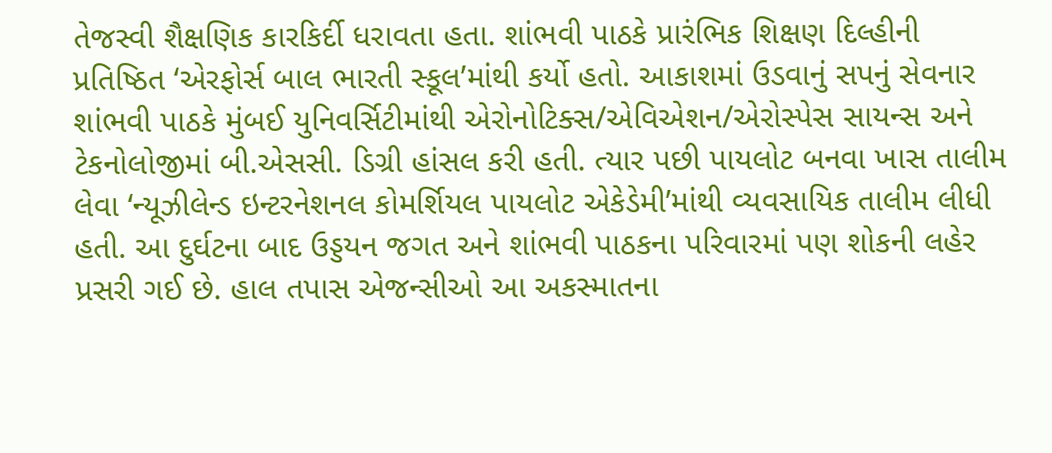તેજસ્વી શૈક્ષણિક કારકિર્દી ધરાવતા હતા. શાંભવી પાઠકે પ્રારંભિક શિક્ષણ દિલ્હીની પ્રતિષ્ઠિત ‘એરફોર્સ બાલ ભારતી સ્કૂલ’માંથી કર્યો હતો. આકાશમાં ઉડવાનું સપનું સેવનાર શાંભવી પાઠકે મુંબઈ યુનિવર્સિટીમાંથી એરોનોટિક્સ/એવિએશન/એરોસ્પેસ સાયન્સ અને ટેકનોલોજીમાં બી.એસસી. ડિગ્રી હાંસલ કરી હતી. ત્યાર પછી પાયલોટ બનવા ખાસ તાલીમ લેવા ‘ન્યૂઝીલેન્ડ ઇન્ટરનેશનલ કોમર્શિયલ પાયલોટ એકેડેમી’માંથી વ્યવસાયિક તાલીમ લીધી હતી. આ દુર્ઘટના બાદ ઉડ્ડયન જગત અને શાંભવી પાઠકના પરિવારમાં પણ શોકની લહેર પ્રસરી ગઈ છે. હાલ તપાસ એજન્સીઓ આ અકસ્માતના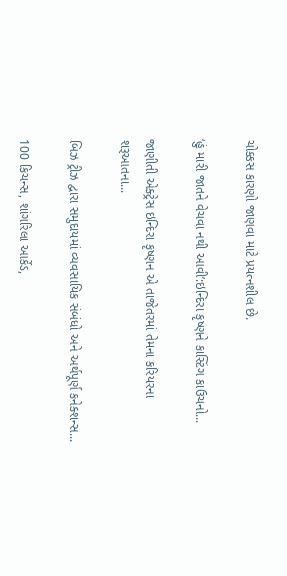ચોક્કસ કારણો જાણવા માટે પ્રયત્નશીલ છે.

‘હું મારી જાતને વેચવા નથી આવી’:ઇન્દિરા કૃષ્ણને કાસ્ટિંગ કાઉચનો...

જાણીતી એક્ટ્રેસ ઇન્દિરા કૃષ્ણન એ તાજેતરમાં તેમના કરિયરના શરૂઆતના...

બિઝ ટ્રીઝ દ્વારા સમુદાયમાં વ્યવસાયિક સંબંધો અને અર્થપૂર્ણ કનેક્શન્સ...

100 કિચન્સ, શાંગરિલા આર્કેડ,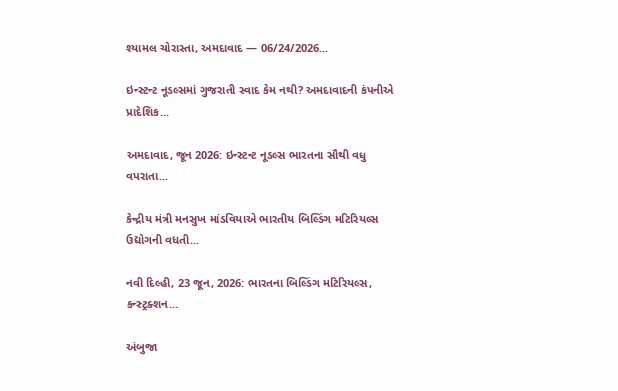શ્યામલ ચોરાસ્તા, અમદાવાદ — 06/24/2026...

ઇન્સ્ટન્ટ નૂડલ્સમાં ગુજરાતી સ્વાદ કેમ નથી? અમદાવાદની કંપનીએ પ્રાદેશિક...

અમદાવાદ, જૂન 2026: ઇન્સ્ટન્ટ નૂડલ્સ ભારતના સૌથી વધુ વપરાતા...

કેન્દ્રીય મંત્રી મનસુખ માંડવિયાએ ભારતીય બિલ્ડિંગ મટિરિયલ્સ ઉદ્યોગની વધતી...

નવી દિલ્હી, 23 જૂન, 2026: ભારતના બિલ્ડિંગ મટિરિયલ્સ, કન્સ્ટ્રક્શન...

અંબુજા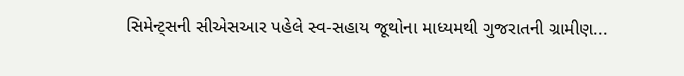સિમેન્ટ્સની સીએસઆર પહેલે સ્વ-સહાય જૂથોના માધ્યમથી ગુજરાતની ગ્રામીણ...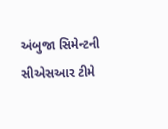અંબુજા સિમેન્ટની સીએસઆર ટીમે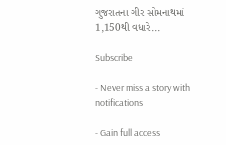ગુજરાતના ગીર સોમનાથમાં 1,150થી વધારે...

Subscribe

- Never miss a story with notifications

- Gain full access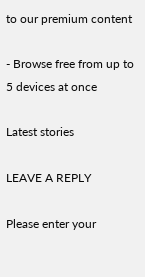to our premium content

- Browse free from up to 5 devices at once

Latest stories

LEAVE A REPLY

Please enter your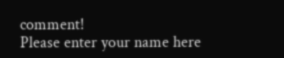comment!
Please enter your name here